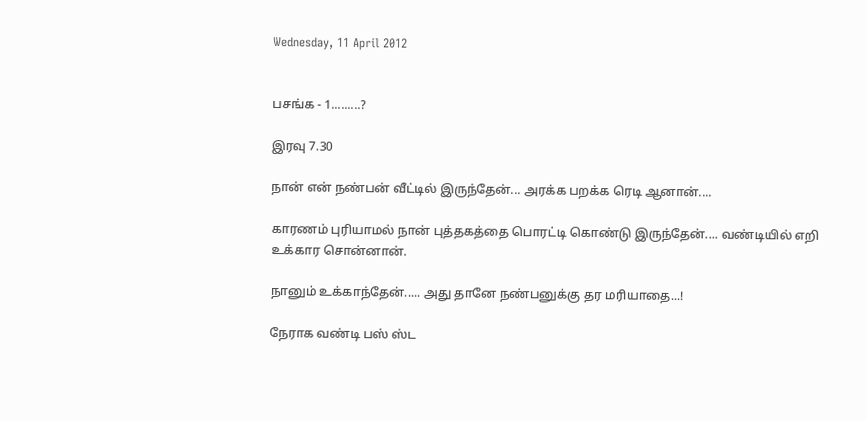Wednesday, 11 April 2012


பசங்க - 1.........?

இரவு 7.30

நான் என் நண்பன் வீட்டில் இருந்தேன்... அரக்க பறக்க ரெடி ஆனான்....

காரணம் புரியாமல் நான் புத்தகத்தை பொரட்டி கொண்டு இருந்தேன்.... வண்டியில் எறி உக்கார சொன்னான்.

நானும் உக்காந்தேன்..... அது தானே நண்பனுக்கு தர மரியாதை...!

நேராக வண்டி பஸ் ஸ்ட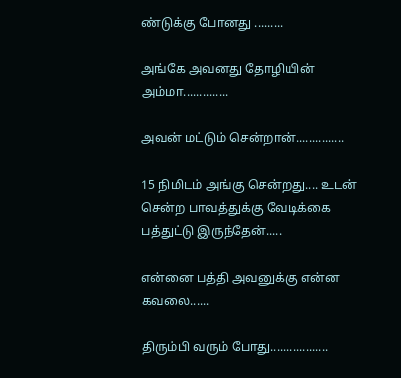ண்டுக்கு போனது .........

அங்கே அவனது தோழியின் அம்மா..............

அவன் மட்டும் சென்றான்...............

15 நிமிடம் அங்கு சென்றது.... உடன் சென்ற பாவத்துக்கு வேடிக்கை பத்துட்டு இருந்தேன்.....

என்னை பத்தி அவனுக்கு என்ன கவலை......

திரும்பி வரும் போது..................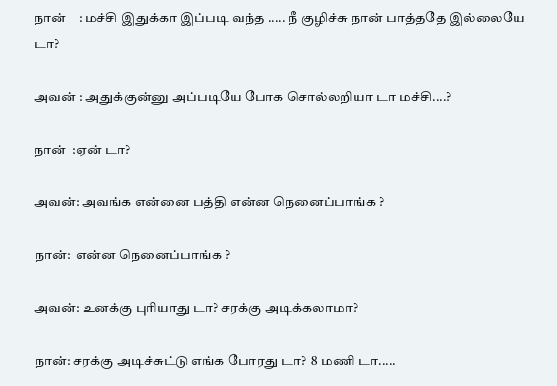நான்    : மச்சி இதுக்கா இப்படி வந்த ..... நீ குழிச்சு நான் பாத்ததே இல்லையே டா?

அவன் : அதுக்குன்னு அப்படியே போக சொல்லறியா டா மச்சி....?

நான்  :ஏன் டா?

அவன்: அவங்க என்னை பத்தி என்ன நெனைப்பாங்க ?

நான்:  என்ன நெனைப்பாங்க ?

அவன்: உனக்கு புரியாது டா? சரக்கு அடிக்கலாமா?

நான்: சரக்கு அடிச்சுட்டு எங்க போரது டா?  8 மணி டா.....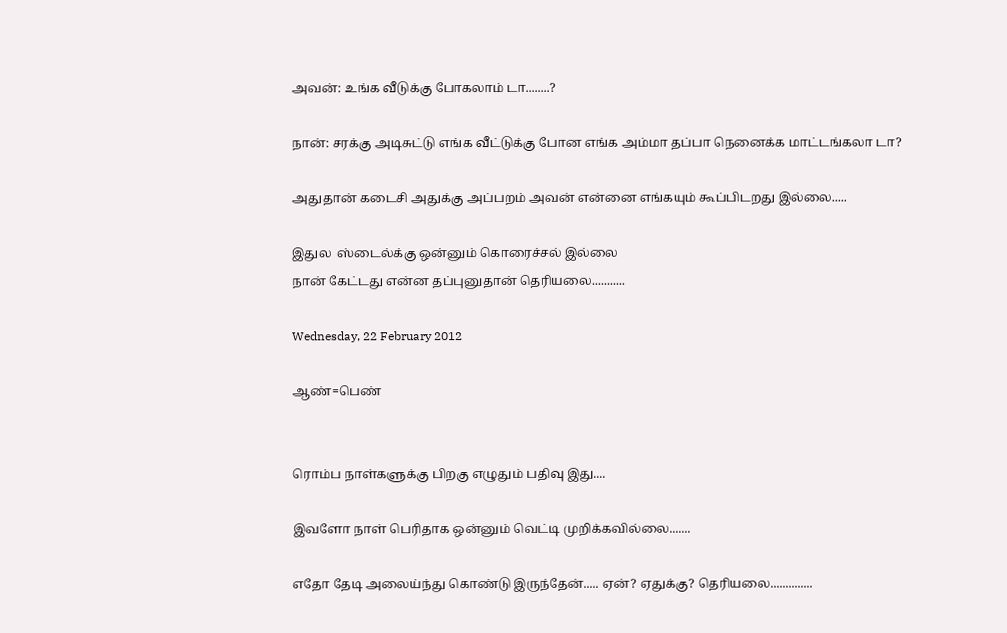அவன்: உங்க வீடுக்கு போகலாம் டா........?

நான்: சரக்கு அடிசுட்டு எங்க வீட்டுக்கு போன எங்க அம்மா தப்பா நெனைக்க மாட்டங்கலா டா?

அதுதான் கடைசி அதுக்கு அப்பறம் அவன் என்னை எங்கயும் கூப்பிடறது இல்லை.....

இதுல  ஸ்டைல்க்கு ஒன்னும் கொரைச்சல் இல்லை
நான் கேட்டது என்ன தப்புனுதான் தெரியலை...........

Wednesday, 22 February 2012

ஆண்=பெண்


ரொம்ப நாள்களுக்கு பிறகு எழுதும் பதிவு இது....

இவளோ நாள் பெரிதாக ஒன்னும் வெட்டி முறிக்கவில்லை.......

எதோ தேடி அலைய்ந்து கொண்டு இருந்தேன்..... ஏன்? ஏதுக்கு? தெரியலை..............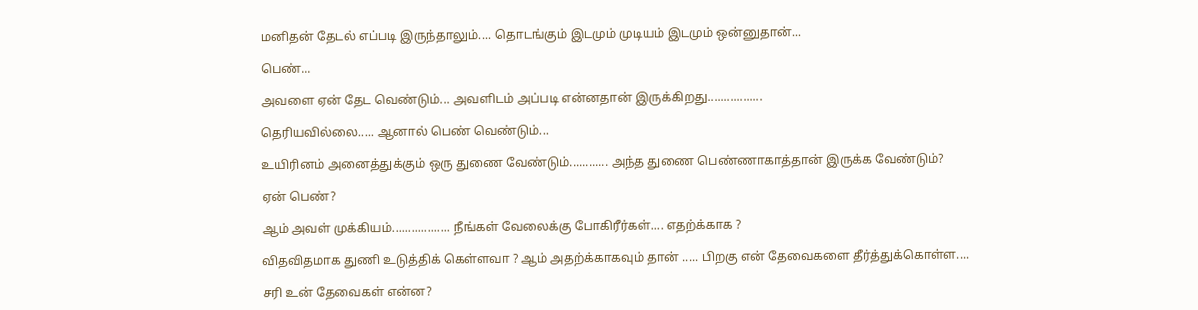மனிதன் தேடல் எப்படி இருந்தாலும்.... தொடங்கும் இடமும் முடியம் இடமும் ஒன்னுதான்...

பெண்...

அவளை ஏன் தேட வெண்டும்... அவளிடம் அப்படி என்னதான் இருக்கிறது.................

தெரியவில்லை..... ஆனால் பெண் வெண்டும்...

உயிரினம் அனைத்துக்கும் ஒரு துணை வேண்டும்............ அந்த துணை பெண்ணாகாத்தான் இருக்க வேண்டும்?

ஏன் பெண்?

ஆம் அவள் முக்கியம்.................. நீங்கள் வேலைக்கு போகிரீர்கள்.... எதற்க்காக ?

விதவிதமாக துணி உடுத்திக் கெள்ளவா ? ஆம் அதற்க்காகவும் தான் ..... பிறகு என் தேவைகளை தீர்த்துக்கொள்ள....

சரி உன் தேவைகள் என்ன?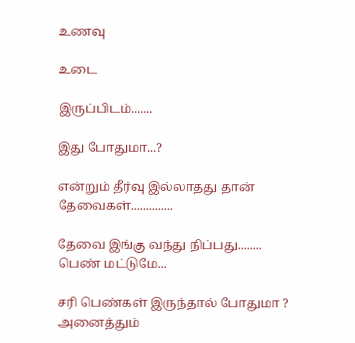உணவு

உடை

இருப்பிடம்.......

இது போதுமா...?

என்றும் தீர்வு இல்லாதது தான் தேவைகள்..............

தேவை இங்கு வந்து நிப்பது........ பெண் மட்டுமே...

சரி பெண்கள் இருந்தால் போதுமா ? அனைத்தும்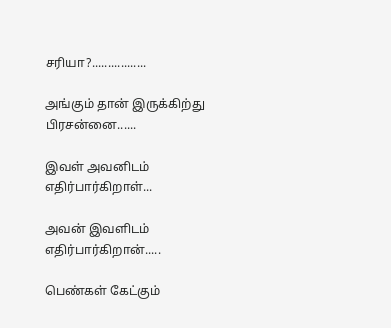சரியா?.................

அங்கும் தான் இருக்கிற்து பிரசன்னை......

இவள் அவனிடம் எதிர்பார்கிறாள்...

அவன் இவளிடம் எதிர்பார்கிறான்.....

பெண்கள் கேட்கும்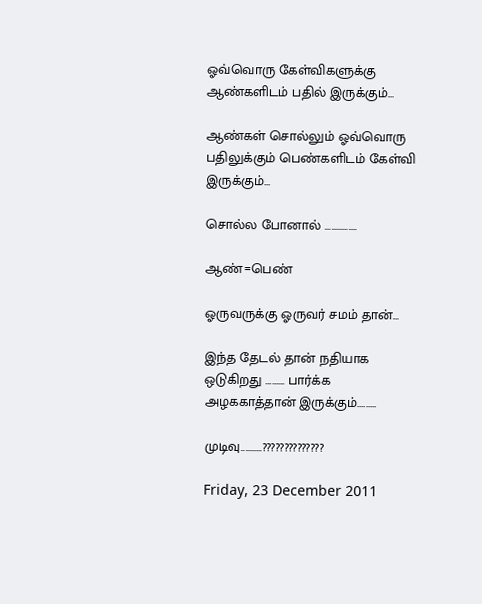ஓவ்வொரு கேள்விகளுக்கு ஆண்களிடம் பதில் இருக்கும்...

ஆண்கள் சொல்லும் ஓவ்வொரு பதிலுக்கும் பெண்களிடம் கேள்வி இருக்கும்...

சொல்ல போனால் ...............

ஆண்=பெண்

ஓருவருக்கு ஓருவர் சமம் தான்...

இந்த தேடல் தான் நதியாக ஒடுகிறது ......... பார்க்க அழககாத்தான் இருக்கும்.........

முடிவு..........??????????????

Friday, 23 December 2011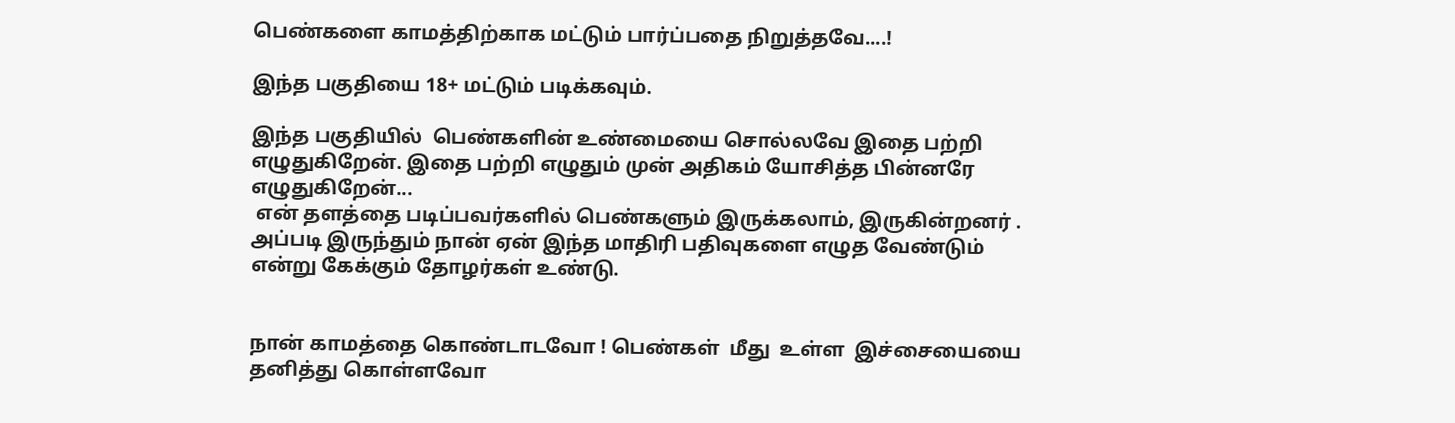பெண்களை காமத்திற்காக மட்டும் பார்ப்பதை நிறுத்தவே....!

இந்த பகுதியை 18+ மட்டும் படிக்கவும்.

இந்த பகுதியில்  பெண்களின் உண்மையை சொல்லவே இதை பற்றி எழுதுகிறேன். இதை பற்றி எழுதும் முன் அதிகம் யோசித்த பின்னரே  எழுதுகிறேன்...
 என் தளத்தை படிப்பவர்களில் பெண்களும் இருக்கலாம், இருகின்றனர் . அப்படி இருந்தும் நான் ஏன் இந்த மாதிரி பதிவுகளை எழுத வேண்டும் என்று கேக்கும் தோழர்கள் உண்டு.


நான் காமத்தை கொண்டாடவோ ! பெண்கள்  மீது  உள்ள  இச்சையையை  தனித்து கொள்ளவோ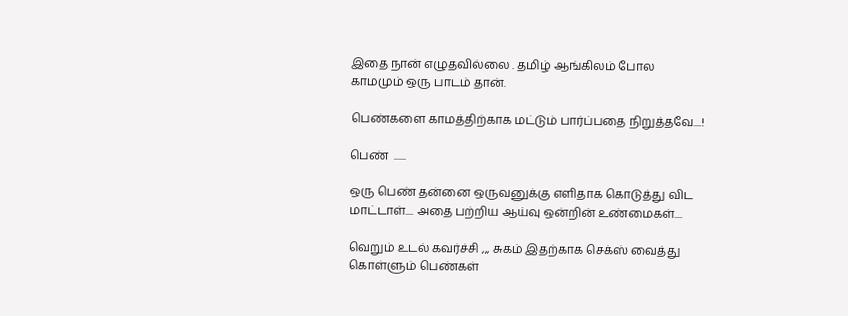இதை நான் எழுதவில்லை . தமிழ் ஆங்கிலம் போல காமமும் ஒரு பாடம் தான்.

பெண்களை காமத்திற்காக மட்டும் பார்ப்பதை நிறுத்தவே....!

பெண்  ......

ஒரு பெண் தன்னை ஒருவனுக்கு எளிதாக கொடுத்து விட மாட்டாள்.... அதை பற்றிய ஆய்வு ஒன்றின் உண்மைகள்....

வெறும் உடல் கவர்ச்சி ,,, சுகம் இதற்காக செக்ஸ் வைத்து கொள்ளும் பெண்கள்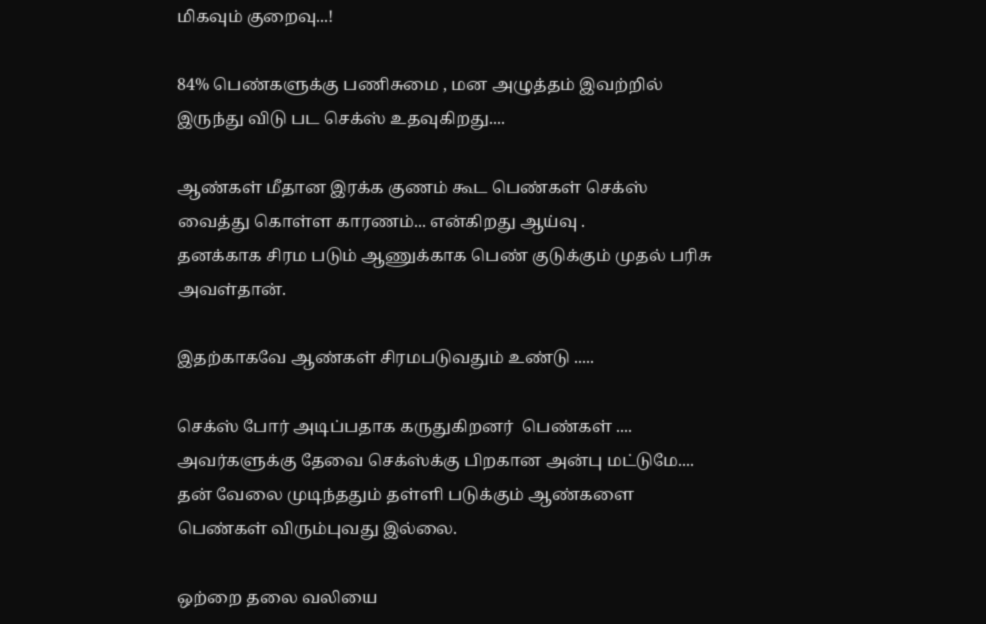மிகவும் குறைவு...!

84% பெண்களுக்கு பணிசுமை , மன அழுத்தம் இவற்றில் இருந்து விடு பட செக்ஸ் உதவுகிறது....

ஆண்கள் மீதான இரக்க குணம் கூட பெண்கள் செக்ஸ் வைத்து கொள்ள காரணம்... என்கிறது ஆய்வு .
தனக்காக சிரம படும் ஆணுக்காக பெண் குடுக்கும் முதல் பரிசு அவள்தான்.

இதற்காகவே ஆண்கள் சிரமபடுவதும் உண்டு .....

செக்ஸ் போர் அடிப்பதாக கருதுகிறனர்  பெண்கள் .... அவர்களுக்கு தேவை செக்ஸ்க்கு பிறகான அன்பு மட்டுமே.... தன் வேலை முடிந்ததும் தள்ளி படுக்கும் ஆண்களை பெண்கள் விரும்புவது இல்லை.

ஒற்றை தலை வலியை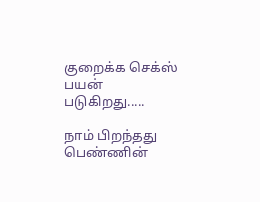குறைக்க செக்ஸ் பயன் படுகிறது.....

நாம் பிறந்தது பெண்ணின்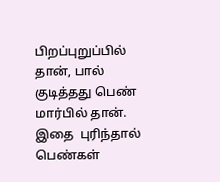பிறப்புறுப்பில் தான், பால் குடித்தது பெண் மார்பில் தான்.
இதை  புரிந்தால்  பெண்கள்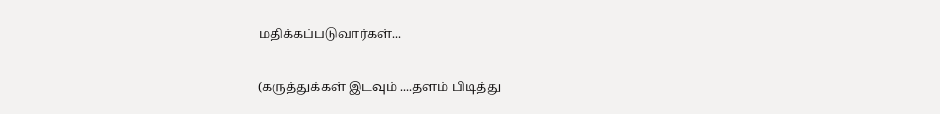மதிக்கப்படுவார்கள்...

(கருத்துக்கள் இடவும் ....தளம் பிடித்து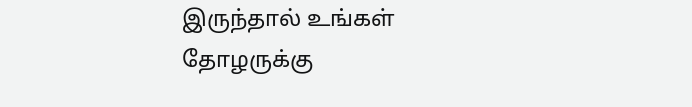இருந்தால் உங்கள் தோழருக்கு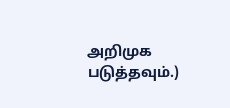அறிமுக படுத்தவும்.)